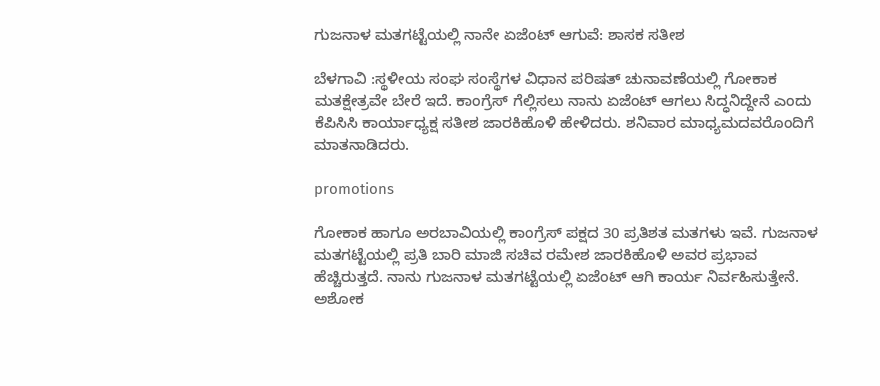ಗುಜನಾಳ ಮತಗಟ್ಟೆಯಲ್ಲಿ ನಾನೇ ಏಜೆಂಟ್ ಆಗುವೆ: ಶಾಸಕ ಸತೀಶ

ಬೆಳಗಾವಿ :ಸ್ಥಳೀಯ ಸಂಘ ಸಂಸ್ಥೆಗಳ ವಿಧಾನ ಪರಿಷತ್ ಚುನಾವಣೆಯಲ್ಲಿ ಗೋಕಾಕ ಮತಕ್ಷೇತ್ರವೇ ಬೇರೆ ಇದೆ. ಕಾಂಗ್ರೆಸ್ ಗೆಲ್ಲಿಸಲು ನಾನು ಏಜೆಂಟ್ ಆಗಲು ಸಿದ್ಧನಿದ್ದೇನೆ ಎಂದು ಕೆಪಿಸಿಸಿ ಕಾರ್ಯಾಧ್ಯಕ್ಷ ಸತೀಶ ಜಾರಕಿಹೊಳಿ ಹೇಳಿದರು. ಶನಿವಾರ ಮಾಧ್ಯಮದವರೊಂದಿಗೆ ಮಾತನಾಡಿದರು.

promotions

ಗೋಕಾಕ ಹಾಗೂ ಅರಬಾವಿಯಲ್ಲಿ ಕಾಂಗ್ರೆಸ್ ಪಕ್ಷದ 30 ಪ್ರತಿಶತ ಮತಗಳು ಇವೆ. ಗುಜನಾಳ ಮತಗಟ್ಟೆಯಲ್ಲಿ ಪ್ರತಿ ಬಾರಿ ಮಾಜಿ ಸಚಿವ ರಮೇಶ ಜಾರಕಿಹೊಳಿ ಅವರ ಪ್ರಭಾವ ಹೆಚ್ಚಿರುತ್ತದೆ. ನಾನು ಗುಜನಾಳ ಮತಗಟ್ಟೆಯಲ್ಲಿ ಏಜೆಂಟ್ ಆಗಿ ಕಾರ್ಯ ನಿರ್ವಹಿಸುತ್ತೇನೆ. ಅಶೋಕ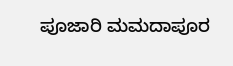ಪೂಜಾರಿ ಮಮದಾಪೂರ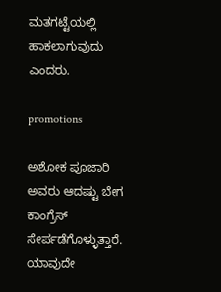ಮತಗಟ್ಟೆಯಲ್ಲಿ ಹಾಕಲಾಗುವುದು ಎಂದರು.

promotions

ಅಶೋಕ ಪೂಜಾರಿ ಅವರು ಆದಷ್ಟು ಬೇಗ ಕಾಂಗ್ರೆಸ್ ಸೇರ್ಪಡೆಗೊಳ್ಳುತ್ತಾರೆ. ಯಾವುದೇ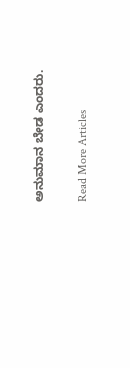ಅನುಮಾನ ಬೇಡ ಎಂದರು.

Read More Articles